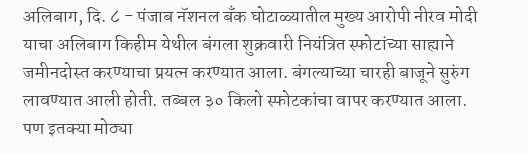अलिबाग, दि. ८ - पंजाब नॅशनल बँक घोटाळ्यातील मुख्य आरोपी नीरव मोदी याचा अलिबाग किहीम येथील बंगला शुक्रवारी नियंत्रित स्फोटांच्या साह्याने जमीनदोस्त करण्याचा प्रयत्न करण्यात आला. बंगल्याच्या चारही बाजूने सुरुंग लावण्यात आली होती. तब्बल ३० किलो स्फोटकांचा वापर करण्यात आला. पण इतक्या मोठ्या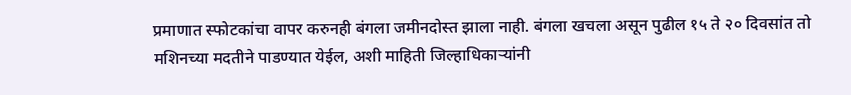प्रमाणात स्फोटकांचा वापर करुनही बंगला जमीनदोस्त झाला नाही. बंगला खचला असून पुढील १५ ते २० दिवसांत तो मशिनच्या मदतीने पाडण्यात येईल, अशी माहिती जिल्हाधिकाऱ्यांनी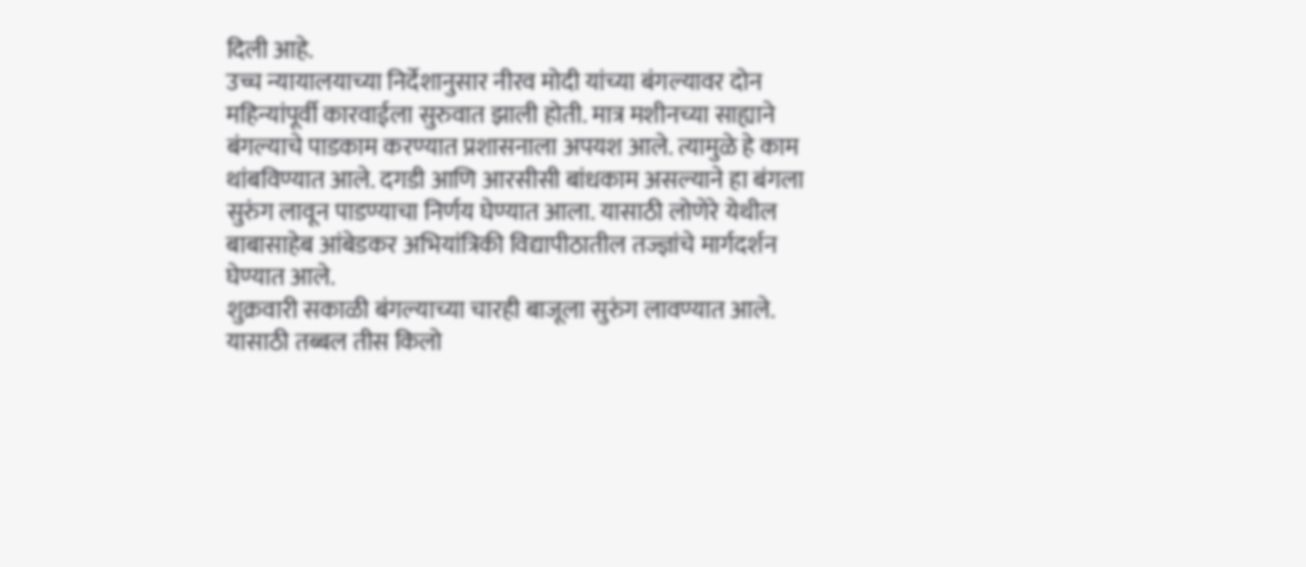दिली आहे.
उच्च न्यायालयाच्या निर्देशानुसार नीरव मोदी यांच्या बंगल्यावर दोन महिन्यांपूर्वी कारवाईला सुरुवात झाली होती. मात्र मशीनच्या साह्याने बंगल्याचे पाडकाम करण्यात प्रशासनाला अपयश आले. त्यामुळे हे काम थांबविण्यात आले. दगडी आणि आरसीसी बांधकाम असल्याने हा बंगला सुरुंग लावून पाडण्याचा निर्णय घेण्यात आला. यासाठी लोणेरे येथील बाबासाहेब आंबेडकर अभियांत्रिकी विद्यापीठातील तज्ज्ञांचे मार्गदर्शन घेण्यात आले.
शुक्रवारी सकाळी बंगल्याच्या चारही बाजूला सुरुंग लावण्यात आले. यासाठी तब्बल तीस किलो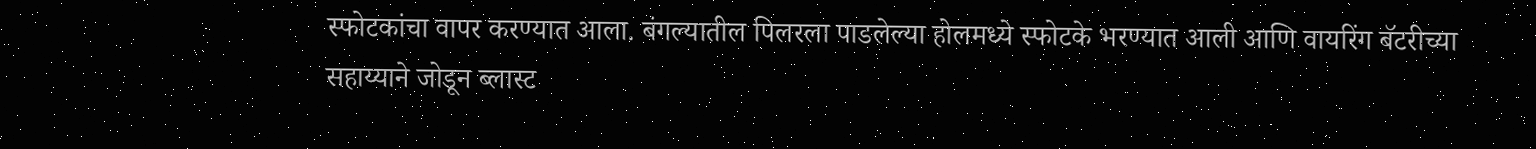स्फोटकांचा वापर करण्यात आला. बंगल्यातील पिलरला पाडलेल्या होलमध्ये स्फोटके भरण्यात आली आणि वायरिंग बॅटरीच्या सहाय्याने जोडून ब्लास्ट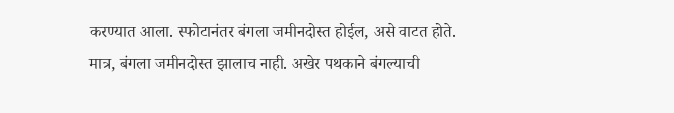करण्यात आला. स्फोटानंतर बंगला जमीनदोस्त होईल, असे वाटत होते. मात्र, बंगला जमीनदोस्त झालाच नाही. अखेर पथकाने बंगल्याची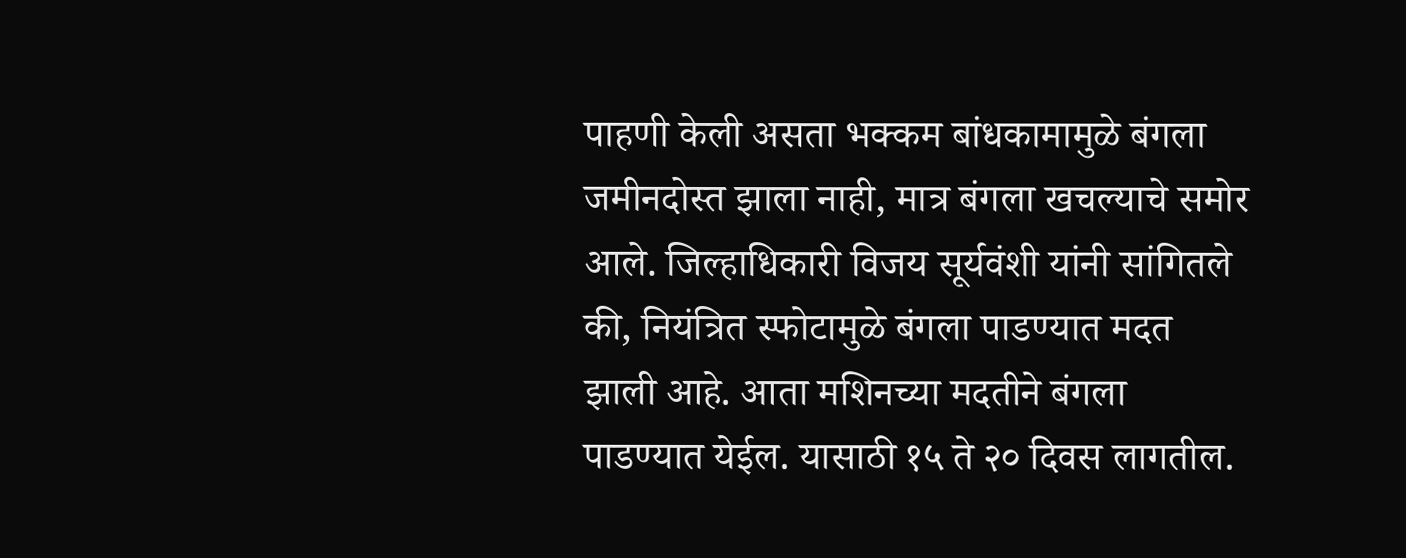पाहणी केली असता भक्कम बांधकामामुळे बंगला जमीनदोस्त झाला नाही, मात्र बंगला खचल्याचे समोर आले. जिल्हाधिकारी विजय सूर्यवंशी यांनी सांगितले की, नियंत्रित स्फोटामुळे बंगला पाडण्यात मदत झाली आहे. आता मशिनच्या मदतीने बंगला पाडण्यात येईल. यासाठी १५ ते २० दिवस लागतील.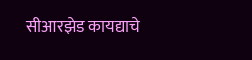सीआरझेड कायद्याचे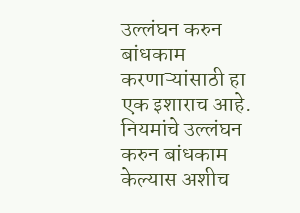उल्लंघन करुन बांधकाम करणाऱ्यांसाठी हा एक इशाराच आहे. नियमांचे उल्लंघन करुन बांधकाम केल्यास अशीच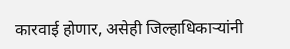कारवाई होणार, असेही जिल्हाधिकाऱ्यांनी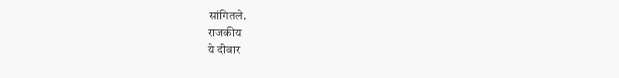सांगितले.
राजकीय
ये दीवार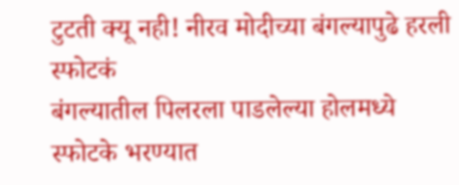टुटती क्यू नही! नीरव मोदीच्या बंगल्यापुढे हरली स्फोटकं
बंगल्यातील पिलरला पाडलेल्या होलमध्ये स्फोटके भरण्यात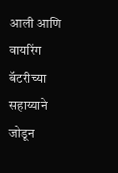आली आणि वायरिंग बॅटरीच्या सहाय्याने जोडून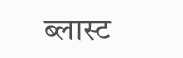ब्लास्ट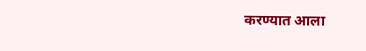करण्यात आला